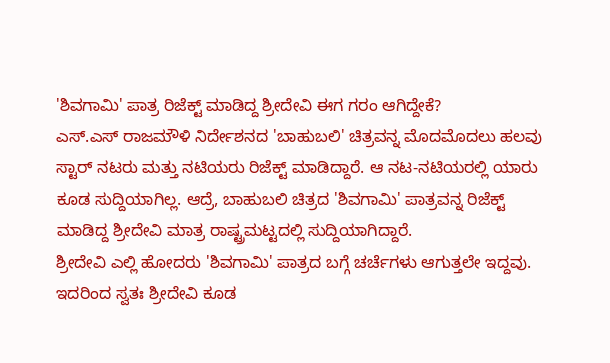'ಶಿವಗಾಮಿ' ಪಾತ್ರ ರಿಜೆಕ್ಟ್ ಮಾಡಿದ್ದ ಶ್ರೀದೇವಿ ಈಗ ಗರಂ ಆಗಿದ್ದೇಕೆ?
ಎಸ್.ಎಸ್ ರಾಜಮೌಳಿ ನಿರ್ದೇಶನದ 'ಬಾಹುಬಲಿ' ಚಿತ್ರವನ್ನ ಮೊದಮೊದಲು ಹಲವು ಸ್ಟಾರ್ ನಟರು ಮತ್ತು ನಟಿಯರು ರಿಜೆಕ್ಟ್ ಮಾಡಿದ್ದಾರೆ. ಆ ನಟ-ನಟಿಯರಲ್ಲಿ ಯಾರು ಕೂಡ ಸುದ್ದಿಯಾಗಿಲ್ಲ. ಆದ್ರೆ, ಬಾಹುಬಲಿ ಚಿತ್ರದ 'ಶಿವಗಾಮಿ' ಪಾತ್ರವನ್ನ ರಿಜೆಕ್ಟ್ ಮಾಡಿದ್ದ ಶ್ರೀದೇವಿ ಮಾತ್ರ ರಾಷ್ಟ್ರಮಟ್ಟದಲ್ಲಿ ಸುದ್ದಿಯಾಗಿದ್ದಾರೆ.
ಶ್ರೀದೇವಿ ಎಲ್ಲಿ ಹೋದರು 'ಶಿವಗಾಮಿ' ಪಾತ್ರದ ಬಗ್ಗೆ ಚರ್ಚೆಗಳು ಆಗುತ್ತಲೇ ಇದ್ದವು. ಇದರಿಂದ ಸ್ವತಃ ಶ್ರೀದೇವಿ ಕೂಡ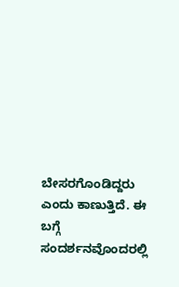ಬೇಸರಗೊಂಡಿದ್ದರು ಎಂದು ಕಾಣುತ್ತಿದೆ. ಈ ಬಗ್ಗೆ ಸಂದರ್ಶನವೊಂದರಲ್ಲಿ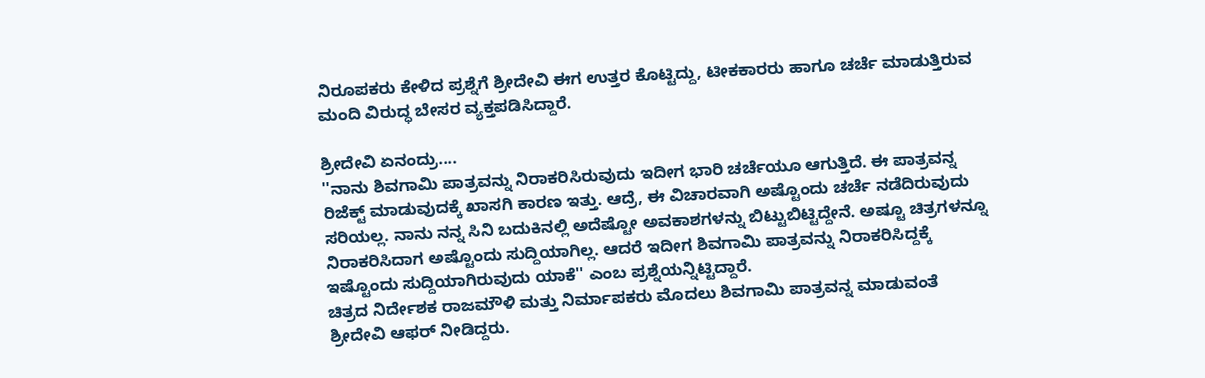ನಿರೂಪಕರು ಕೇಳಿದ ಪ್ರಶ್ನೆಗೆ ಶ್ರೀದೇವಿ ಈಗ ಉತ್ತರ ಕೊಟ್ಟಿದ್ದು, ಟೀಕಕಾರರು ಹಾಗೂ ಚರ್ಚೆ ಮಾಡುತ್ತಿರುವ ಮಂದಿ ವಿರುದ್ಧ ಬೇಸರ ವ್ಯಕ್ತಪಡಿಸಿದ್ದಾರೆ.

ಶ್ರೀದೇವಿ ಏನಂದ್ರು....
''ನಾನು ಶಿವಗಾಮಿ ಪಾತ್ರವನ್ನು ನಿರಾಕರಿಸಿರುವುದು ಇದೀಗ ಭಾರಿ ಚರ್ಚೆಯೂ ಆಗುತ್ತಿದೆ. ಈ ಪಾತ್ರವನ್ನ ರಿಜೆಕ್ಟ್ ಮಾಡುವುದಕ್ಕೆ ಖಾಸಗಿ ಕಾರಣ ಇತ್ತು. ಆದ್ರೆ, ಈ ವಿಚಾರವಾಗಿ ಅಷ್ಟೊಂದು ಚರ್ಚೆ ನಡೆದಿರುವುದು ಸರಿಯಲ್ಲ. ನಾನು ನನ್ನ ಸಿನಿ ಬದುಕಿನಲ್ಲಿ ಅದೆಷ್ಟೋ ಅವಕಾಶಗಳನ್ನು ಬಿಟ್ಟುಬಿಟ್ಟಿದ್ದೇನೆ. ಅಷ್ಟೂ ಚಿತ್ರಗಳನ್ನೂ ನಿರಾಕರಿಸಿದಾಗ ಅಷ್ಟೊಂದು ಸುದ್ದಿಯಾಗಿಲ್ಲ. ಆದರೆ ಇದೀಗ ಶಿವಗಾಮಿ ಪಾತ್ರವನ್ನು ನಿರಾಕರಿಸಿದ್ದಕ್ಕೆ ಇಷ್ಟೊಂದು ಸುದ್ದಿಯಾಗಿರುವುದು ಯಾಕೆ'' ಎಂಬ ಪ್ರಶ್ನೆಯನ್ನಿಟ್ಟಿದ್ದಾರೆ.
ಚಿತ್ರದ ನಿರ್ದೇಶಕ ರಾಜಮೌಳಿ ಮತ್ತು ನಿರ್ಮಾಪಕರು ಮೊದಲು ಶಿವಗಾಮಿ ಪಾತ್ರವನ್ನ ಮಾಡುವಂತೆ ಶ್ರೀದೇವಿ ಆಫರ್ ನೀಡಿದ್ದರು.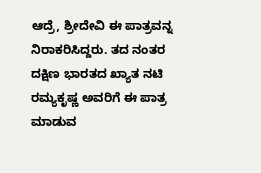ಆದ್ರೆ, ಶ್ರೀದೇವಿ ಈ ಪಾತ್ರವನ್ನ ನಿರಾಕರಿಸಿದ್ದರು. ತದ ನಂತರ ದಕ್ಷಿಣ ಭಾರತದ ಖ್ಯಾತ ನಟಿ ರಮ್ಯಕೃಷ್ಣ ಅವರಿಗೆ ಈ ಪಾತ್ರ ಮಾಡುವ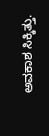ಅವಕಾಶ ಸಿಕ್ಕಿತ್ತು.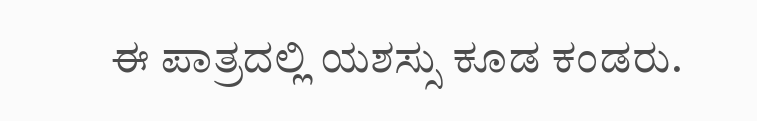ಈ ಪಾತ್ರದಲ್ಲಿ ಯಶಸ್ಸು ಕೂಡ ಕಂಡರು.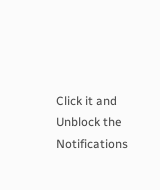Click it and Unblock the Notifications